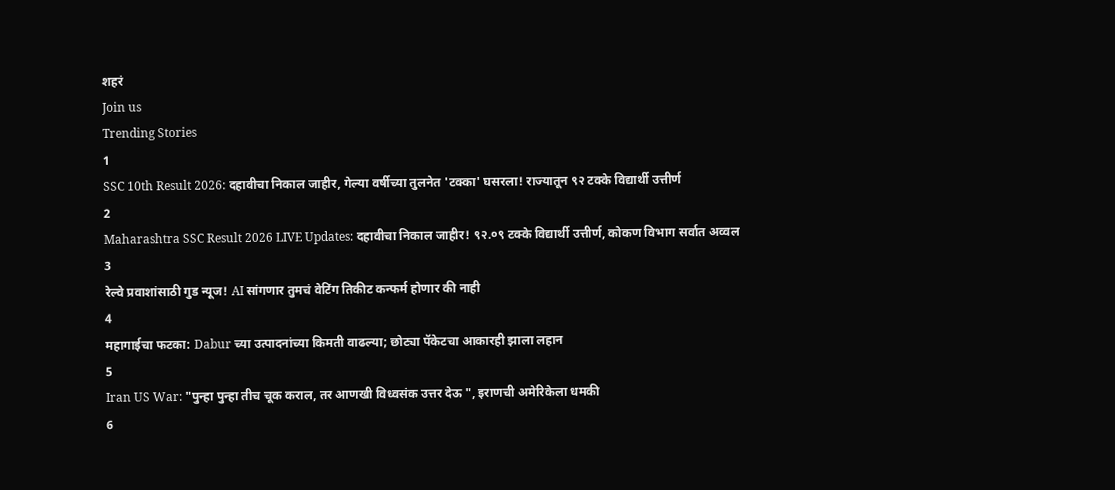शहरं
Join us
Trending Stories
1
SSC 10th Result 2026: दहावीचा निकाल जाहीर, गेल्या वर्षीच्या तुलनेत 'टक्का' घसरला! राज्यातून ९२ टक्के विद्यार्थी उत्तीर्ण
2
Maharashtra SSC Result 2026 LIVE Updates: दहावीचा निकाल जाहीर! ९२.०९ टक्के विद्यार्थी उत्तीर्ण, कोकण विभाग सर्वात अव्वल
3
रेल्वे प्रवाशांसाठी गुड न्यूज! AI सांगणार तुमचं वेटिंग तिकीट कन्फर्म होणार की नाही
4
महागाईचा फटका: Dabur च्या उत्पादनांच्या किमती वाढल्या; छोट्या पॅकेटचा आकारही झाला लहान
5
Iran US War: "पुन्हा पुन्हा तीच चूक कराल, तर आणखी विध्वसंक उत्तर देऊ ", इराणची अमेरिकेला धमकी
6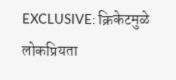EXCLUSIVE: क्रिकेटमुळे लोकप्रियता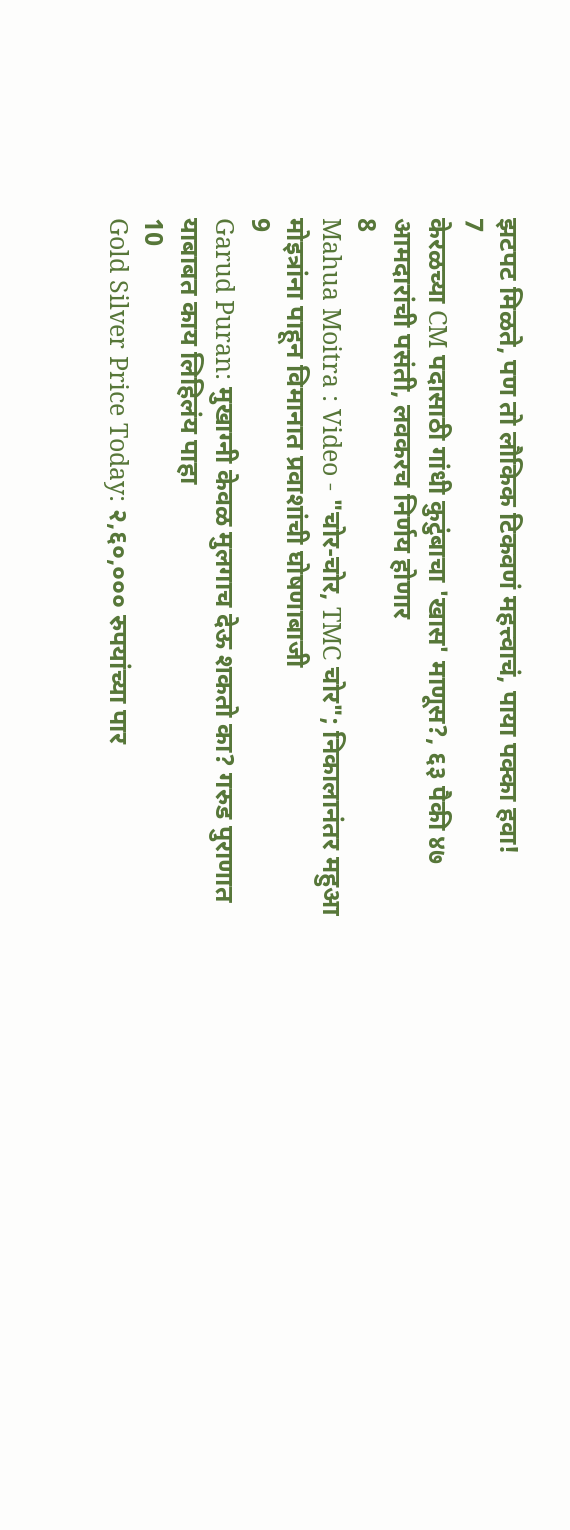झटपट मिळते, पण तो लौकिक टिकवणं महत्त्वाचं, पाया पक्का हवा!
7
केरळच्या CM पदासाठी गांधी कुटुंबाचा 'खास' माणूस?, ६३ पैकी ४७ आमदारांची पसंती, लवकरच निर्णय होणार
8
Mahua Moitra : Video - "चोर-चोर, TMC चोर"; निकालानंतर महुआ मोइत्रांना पाहून विमानात प्रवाशांची घोषणाबाजी
9
Garud Puran: मुखाग्नी केवळ मुलगाच देऊ शकतो का? गरुड पुराणात याबाबत काय लिहिलंय पाहा
10
Gold Silver Price Today: २,६०,००० रुपयांच्या पार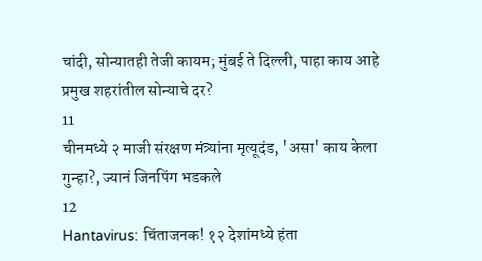चांदी, सोन्यातही तेजी कायम; मुंबई ते दिल्ली, पाहा काय आहे प्रमुख शहरांतील सोन्याचे दर?
11
चीनमध्ये २ माजी संरक्षण मंत्र्यांना मृत्यूदंड, 'असा' काय केला गुन्हा?, ज्यानं जिनपिंग भडकले
12
Hantavirus: चिंताजनक! १२ देशांमध्ये हंता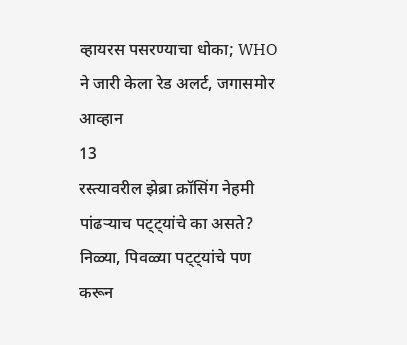व्हायरस पसरण्याचा धोका; WHO ने जारी केला रेड अलर्ट, जगासमोर आव्हान
13
रस्त्यावरील झेब्रा क्रॉसिंग नेहमी पांढऱ्याच पट्ट्यांचे का असते? निळ्या, पिवळ्या पट्ट्यांचे पण करून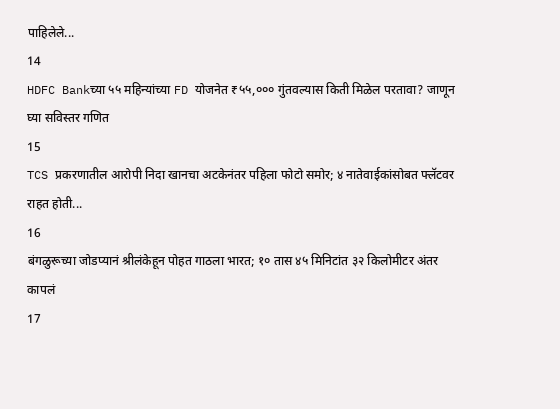पाहिलेले...
14
HDFC Bankच्या ५५ महिन्यांच्या FD योजनेत ₹५५,००० गुंतवल्यास किती मिळेल परतावा? जाणून घ्या सविस्तर गणित
15
TCS प्रकरणातील आरोपी निदा खानचा अटकेनंतर पहिला फोटो समोर; ४ नातेवाईकांसोबत फ्लॅटवर राहत होती...
16
बंगळुरूच्या जोडप्यानं श्रीलंकेहून पोहत गाठला भारत; १० तास ४५ मिनिटांत ३२ किलोमीटर अंतर कापलं
17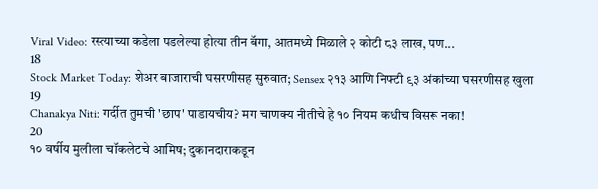Viral Video: रस्त्याच्या कडेला पडलेल्या होत्या तीन बॅगा, आतमध्ये मिळाले २ कोटी ८३ लाख, पण...
18
Stock Market Today: शेअर बाजाराची घसरणीसह सुरुवात; Sensex २१३ आणि निफ्टी ९३ अंकांच्या घसरणीसह खुला
19
Chanakya Niti: गर्दीत तुमची 'छाप' पाडायचीय? मग चाणक्य नीतीचे हे १० नियम कधीच विसरू नका!
20
१० वर्षीय मुलीला चॉकलेटचे आमिष; दुकानदाराकडून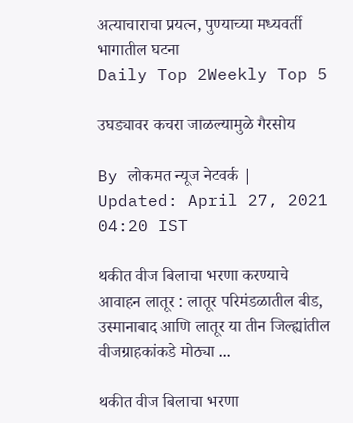अत्याचाराचा प्रयत्न, पुण्याच्या मध्यवर्ती भागातील घटना
Daily Top 2Weekly Top 5

उघड्यावर कचरा जाळल्यामुळे गैरसोय

By लोकमत न्यूज नेटवर्क | Updated: April 27, 2021 04:20 IST

थकीत वीज बिलाचा भरणा करण्याचे आवाहन लातूर : लातूर परिमंडळातील बीड, उस्मानाबाद आणि लातूर या तीन जिल्ह्यांतील वीजग्राहकांकडे मोठ्या ...

थकीत वीज बिलाचा भरणा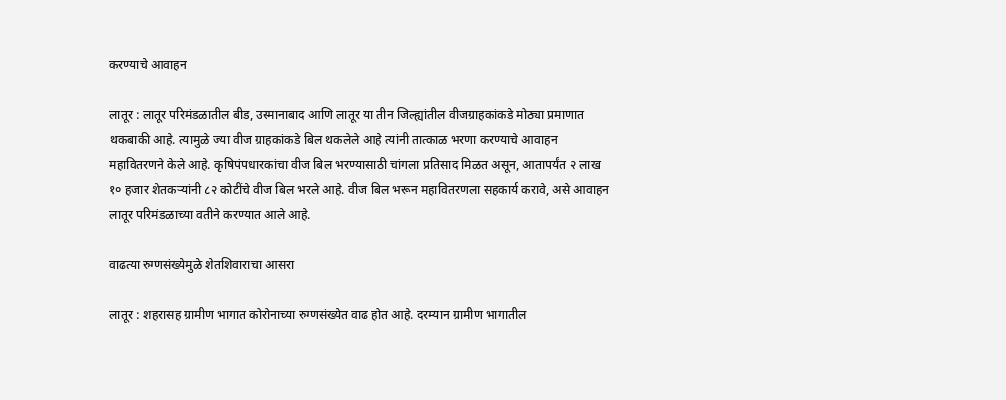करण्याचे आवाहन

लातूर : लातूर परिमंडळातील बीड, उस्मानाबाद आणि लातूर या तीन जिल्ह्यांतील वीजग्राहकांकडे मोठ्या प्रमाणात थकबाकी आहे. त्यामुळे ज्या वीज ग्राहकांकडे बिल थकलेले आहे त्यांनी तात्काळ भरणा करण्याचे आवाहन महावितरणने केले आहे. कृषिपंपधारकांचा वीज बिल भरण्यासाठी चांगला प्रतिसाद मिळत असून, आतापर्यंत २ लाख १० हजार शेतकऱ्यांनी ८२ कोटींचे वीज बिल भरले आहे. वीज बिल भरून महावितरणला सहकार्य करावे, असे आवाहन लातूर परिमंडळाच्या वतीने करण्यात आले आहे.

वाढत्या रुग्णसंख्येमुळे शेतशिवाराचा आसरा

लातूर : शहरासह ग्रामीण भागात कोरोनाच्या रुग्णसंख्येत वाढ होत आहे. दरम्यान ग्रामीण भागातील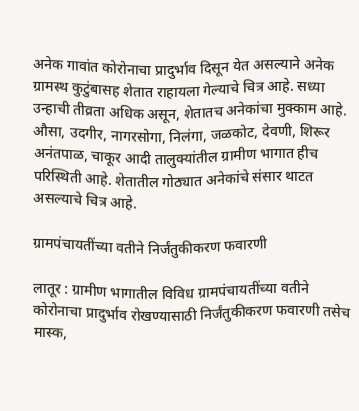अनेक गावांत कोरोनाचा प्रादुर्भाव दिसून येत असल्याने अनेक ग्रामस्थ कुटुंबासह शेतात राहायला गेल्याचे चित्र आहे. सध्या उन्हाची तीव्रता अधिक असून, शेतातच अनेकांचा मुक्काम आहे. औसा, उदगीर, नागरसोगा, निलंगा, जळकोट, देवणी, शिरूर अनंतपाळ, चाकूर आदी तालुक्यांतील ग्रामीण भागात हीच परिस्थिती आहे. शेतातील गोठ्यात अनेकांचे संसार थाटत असल्याचे चित्र आहे.

ग्रामपंचायतींच्या वतीने निर्जंतुकीकरण फवारणी

लातूर : ग्रामीण भागातील विविध ग्रामपंचायतींच्या वतीने कोरोनाचा प्रादुर्भाव रोखण्यासाठी निर्जंतुकीकरण फवारणी तसेच मास्क,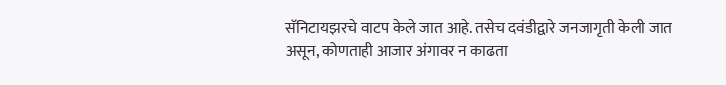सॅनिटायझरचे वाटप केले जात आहे. तसेच दवंडीद्वारे जनजागृती केली जात असून, कोणताही आजार अंगावर न काढता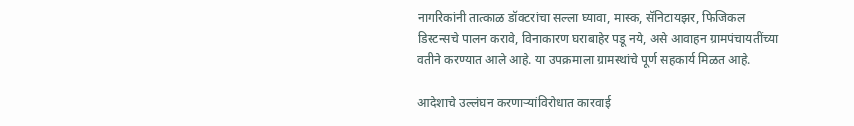नागरिकांनी तात्काळ डॉक्टरांचा सल्ला घ्यावा, मास्क, सॅनिटायझर, फिजिकल डिस्टन्सचे पालन करावे, विनाकारण घराबाहेर पडू नये, असे आवाहन ग्रामपंचायतींच्या वतीने करण्यात आले आहे. या उपक्रमाला ग्रामस्थांचे पूर्ण सहकार्य मिळत आहे.

आदेशाचे उल्लंघन करणाऱ्यांविरोधात कारवाई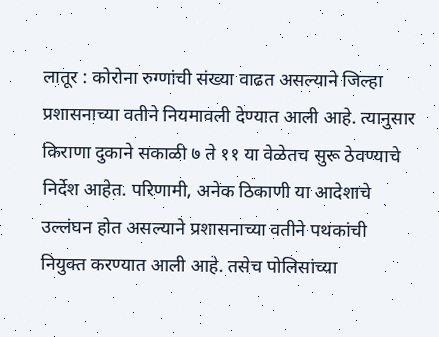लातूर : कोरोना रुग्णांची संख्या वाढत असल्याने जिल्हा प्रशासनाच्या वतीने नियमावली देण्यात आली आहे. त्यानुसार किराणा दुकाने सकाळी ७ ते ११ या वेळेतच सुरू ठेवण्याचे निर्देश आहेत. परिणामी, अनेक ठिकाणी या आदेशाचे उल्लंघन होत असल्याने प्रशासनाच्या वतीने पथकांची नियुक्त करण्यात आली आहे. तसेच पोलिसांच्या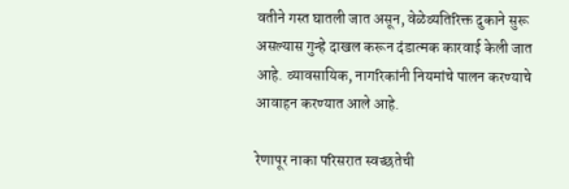वतीने गस्त घातली जात असून, वेळेव्यतिरिक्त दुकाने सुरू असल्यास गुन्हे दाखल करून दंडात्मक कारवाई केली जात आहे. व्यावसायिक, नागरिकांनी नियमांचे पालन करण्याचे आवाहन करण्यात आले आहे.

रेणापूर नाका परिसरात स्वच्छतेची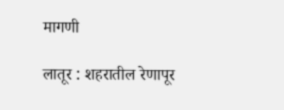मागणी

लातूर : शहरातील रेणापूर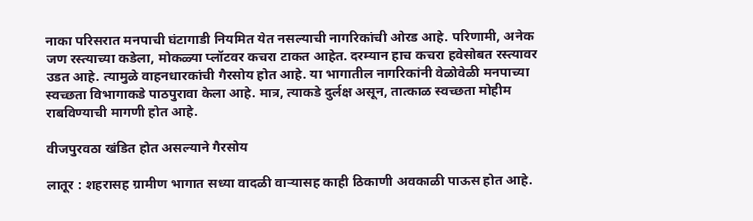नाका परिसरात मनपाची घंटागाडी नियमित येत नसल्याची नागरिकांची ओरड आहे. परिणामी, अनेक जण रस्त्याच्या कडेला, मोकळ्या प्लॉटवर कचरा टाकत आहेत. दरम्यान हाच कचरा हवेसोबत रस्त्यावर उडत आहे. त्यामुळे वाहनधारकांची गैरसोय होत आहे. या भागातील नागरिकांनी वेळोवेळी मनपाच्या स्वच्छता विभागाकडे पाठपुरावा केला आहे. मात्र, त्याकडे दुर्लक्ष असून, तात्काळ स्वच्छता मोहीम राबविण्याची मागणी होत आहे.

वीजपुरवठा खंडित होत असल्याने गैरसोय

लातूर : शहरासह ग्रामीण भागात सध्या वादळी वाऱ्यासह काही ठिकाणी अवकाळी पाऊस होत आहे.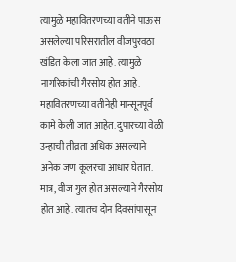त्यामुळे महावितरणच्या वतीने पाऊस असलेल्या परिसरातील वीजपुरवठा खंडित केला जात आहे. त्यामुळे नागरिकांची गैरसोय होत आहे. महावितरणच्या वतीनेही मान्सूनपूर्व कामे केली जात आहेत. दुपारच्या वेळी उन्हाची तीव्रता अधिक असल्याने अनेक जण कूलरचा आधार घेतात. मात्र, वीज गुल होत असल्याने गैरसोय होत आहे. त्यातच दोन दिवसांपासून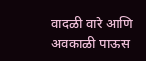वादळी वारे आणि अवकाळी पाऊस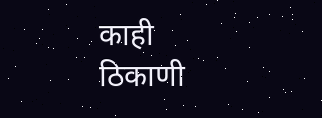काही ठिकाणी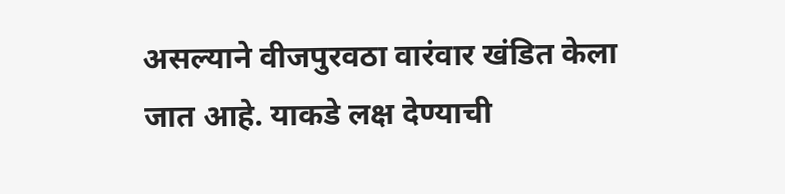असल्याने वीजपुरवठा वारंवार खंडित केला जात आहे. याकडे लक्ष देण्याची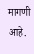मागणी आहे.